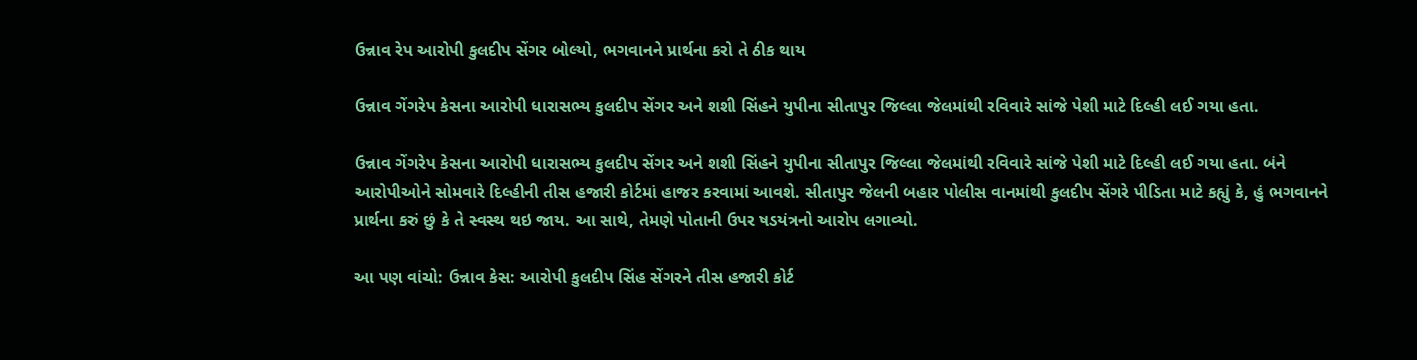ઉન્નાવ રેપ આરોપી કુલદીપ સેંગર બોલ્યો, ભગવાનને પ્રાર્થના કરો તે ઠીક થાય

ઉન્નાવ ગેંગરેપ કેસના આરોપી ધારાસભ્ય કુલદીપ સેંગર અને શશી સિંહને યુપીના સીતાપુર જિલ્લા જેલમાંથી રવિવારે સાંજે પેશી માટે દિલ્હી લઈ ગયા હતા.

ઉન્નાવ ગેંગરેપ કેસના આરોપી ધારાસભ્ય કુલદીપ સેંગર અને શશી સિંહને યુપીના સીતાપુર જિલ્લા જેલમાંથી રવિવારે સાંજે પેશી માટે દિલ્હી લઈ ગયા હતા. બંને આરોપીઓને સોમવારે દિલ્હીની તીસ હજારી કોર્ટમાં હાજર કરવામાં આવશે. સીતાપુર જેલની બહાર પોલીસ વાનમાંથી કુલદીપ સેંગરે પીડિતા માટે કહ્યું કે, હું ભગવાનને પ્રાર્થના કરું છું કે તે સ્વસ્થ થઇ જાય. આ સાથે, તેમણે પોતાની ઉપર ષડયંત્રનો આરોપ લગાવ્યો.

આ પણ વાંચો: ઉન્નાવ કેસ: આરોપી કુલદીપ સિંહ સેંગરને તીસ હજારી કોર્ટ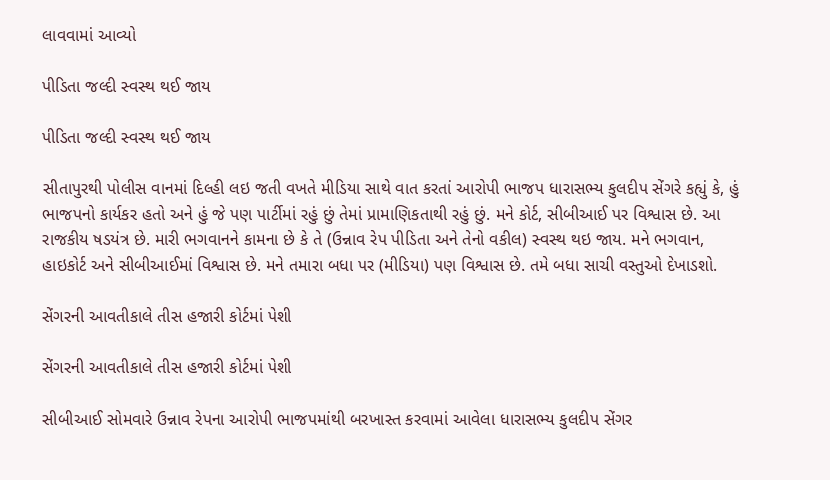લાવવામાં આવ્યો

પીડિતા જલ્દી સ્વસ્થ થઈ જાય

પીડિતા જલ્દી સ્વસ્થ થઈ જાય

સીતાપુરથી પોલીસ વાનમાં દિલ્હી લઇ જતી વખતે મીડિયા સાથે વાત કરતાં આરોપી ભાજપ ધારાસભ્ય કુલદીપ સેંગરે કહ્યું કે, હું ભાજપનો કાર્યકર હતો અને હું જે પણ પાર્ટીમાં રહું છું તેમાં પ્રામાણિકતાથી રહું છું. મને કોર્ટ, સીબીઆઈ પર વિશ્વાસ છે. આ રાજકીય ષડયંત્ર છે. મારી ભગવાનને કામના છે કે તે (ઉન્નાવ રેપ પીડિતા અને તેનો વકીલ) સ્વસ્થ થઇ જાય. મને ભગવાન, હાઇકોર્ટ અને સીબીઆઈમાં વિશ્વાસ છે. મને તમારા બધા પર (મીડિયા) પણ વિશ્વાસ છે. તમે બધા સાચી વસ્તુઓ દેખાડશો.

સેંગરની આવતીકાલે તીસ હજારી કોર્ટમાં પેશી

સેંગરની આવતીકાલે તીસ હજારી કોર્ટમાં પેશી

સીબીઆઈ સોમવારે ઉન્નાવ રેપના આરોપી ભાજપમાંથી બરખાસ્ત કરવામાં આવેલા ધારાસભ્ય કુલદીપ સેંગર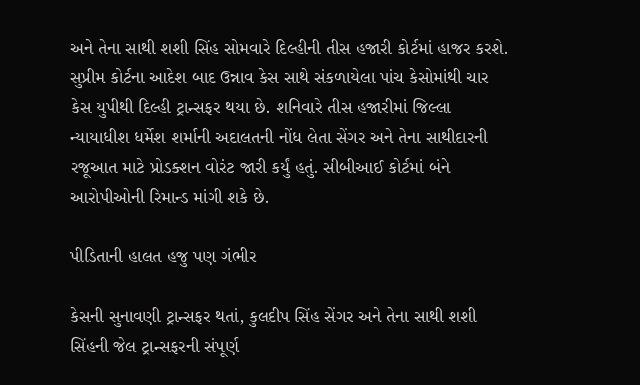અને તેના સાથી શશી સિંહ સોમવારે દિલ્હીની તીસ હજારી કોર્ટમાં હાજર કરશે. સુપ્રીમ કોર્ટના આદેશ બાદ ઉન્નાવ કેસ સાથે સંકળાયેલા પાંચ કેસોમાંથી ચાર કેસ યુપીથી દિલ્હી ટ્રાન્સફર થયા છે. શનિવારે તીસ હજારીમાં જિલ્લા ન્યાયાધીશ ધર્મેશ શર્માની અદાલતની નોંધ લેતા સેંગર અને તેના સાથીદારની રજૂઆત માટે પ્રોડક્શન વોરંટ જારી કર્યું હતું. સીબીઆઈ કોર્ટમાં બંને આરોપીઓની રિમાન્ડ માંગી શકે છે.

પીડિતાની હાલત હજુ પણ ગંભીર

કેસની સુનાવણી ટ્રાન્સફર થતાં, કુલદીપ સિંહ સેંગર અને તેના સાથી શશી સિંહની જેલ ટ્રાન્સફરની સંપૂર્ણ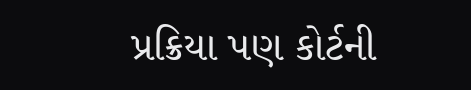પ્રક્રિયા પણ કોર્ટની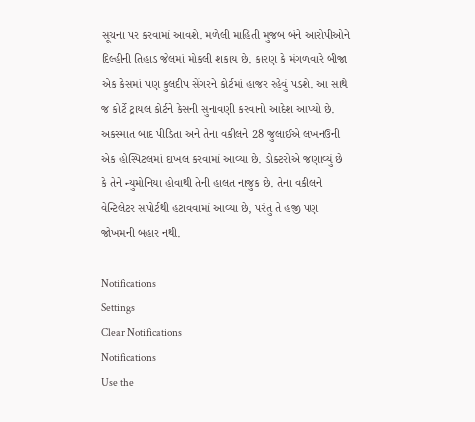સૂચના પર કરવામાં આવશે. મળેલી માહિતી મુજબ બંને આરોપીઓને દિલ્હીની તિહાડ જેલમાં મોકલી શકાય છે. કારણ કે મંગળવારે બીજા એક કેસમાં પણ કુલદીપ સેંગરને કોર્ટમાં હાજર રહેવું પડશે. આ સાથે જ કોર્ટે ટ્રાયલ કોર્ટને કેસની સુનાવણી કરવાનો આદેશ આપ્યો છે. અકસ્માત બાદ પીડિતા અને તેના વકીલને 28 જુલાઈએ લખનઉની એક હોસ્પિટલમાં દાખલ કરવામાં આવ્યા છે. ડોક્ટરોએ જણાવ્યું છે કે તેને ન્યુમોનિયા હોવાથી તેની હાલત નાજુક છે. તેના વકીલને વેન્ટિલેટર સપોર્ટથી હટાવવામાં આવ્યા છે, પરંતુ તે હજી પણ જોખમની બહાર નથી.

Notifications
Settings
Clear Notifications
Notifications
Use the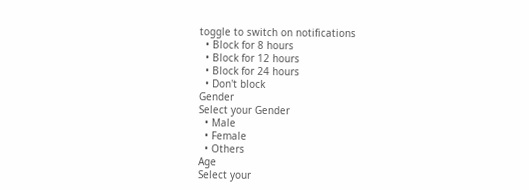toggle to switch on notifications
  • Block for 8 hours
  • Block for 12 hours
  • Block for 24 hours
  • Don't block
Gender
Select your Gender
  • Male
  • Female
  • Others
Age
Select your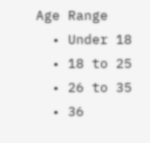Age Range
  • Under 18
  • 18 to 25
  • 26 to 35
  • 36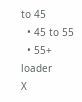to 45
  • 45 to 55
  • 55+
loader
X